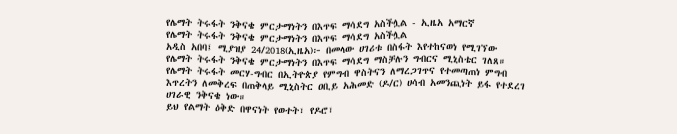የሌማት ትሩፋት ንቅናቄ ምርታማነትን በእጥፍ ማሳደግ አስችሏል - ኢዜአ አማርኛ
የሌማት ትሩፋት ንቅናቄ ምርታማነትን በእጥፍ ማሳደግ አስችሏል
አዲስ አበባ፤ ሚያዝያ 24/2018(ኢዜአ)፦ በመላው ሀገሪቱ በስፋት እየተከናወነ የሚገኘው የሌማት ትሩፋት ንቅናቄ ምርታማነትን በእጥፍ ማሳደግ ማስቻሉን ግብርና ሚኒስቴር ገለጸ።
የሌማት ትሩፋት መርሃ-ግብር በኢትዮጵያ የምግብ ዋስትናን ለማረጋገጥና የተመጣጠነ ምግብ እጥረትን ለመቅረፍ በጠቅላይ ሚኒስትር ዐቢይ አሕመድ (ዶ/ር) ሀሳብ አመንጪነት ይፋ የተደረገ ሀገራዊ ንቅናቄ ነው።
ይህ የልማት ዕቅድ በዋናነት የወተት፣ የዶሮ፣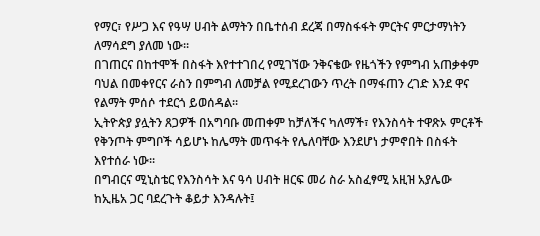የማር፣ የሥጋ እና የዓሣ ሀብት ልማትን በቤተሰብ ደረጃ በማስፋፋት ምርትና ምርታማነትን ለማሳደግ ያለመ ነው።
በገጠርና በከተሞች በስፋት እየተተገበረ የሚገኘው ንቅናቄው የዜጎችን የምግብ አጠቃቀም ባህል በመቀየርና ራስን በምግብ ለመቻል የሚደረገውን ጥረት በማፋጠን ረገድ እንደ ዋና የልማት ምሰሶ ተደርጎ ይወሰዳል።
ኢትዮጵያ ያሏትን ጸጋዎች በአግባቡ መጠቀም ከቻለችና ካለማች፣ የእንስሳት ተዋጽኦ ምርቶች የቅንጦት ምግቦች ሳይሆኑ ከሌማት መጥፋት የሌለባቸው እንደሆነ ታምኖበት በስፋት እየተሰራ ነው።
በግብርና ሚኒስቴር የእንስሳት እና ዓሳ ሀብት ዘርፍ መሪ ስራ አስፈፃሚ አዚዝ አያሌው ከኢዜአ ጋር ባደረጉት ቆይታ እንዳሉት፤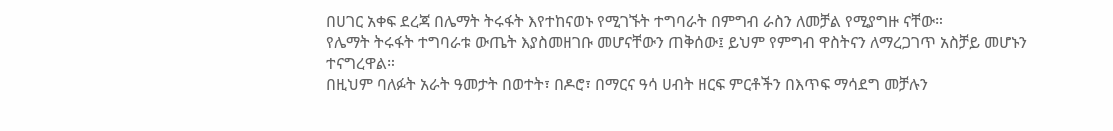በሀገር አቀፍ ደረጃ በሌማት ትሩፋት እየተከናወኑ የሚገኙት ተግባራት በምግብ ራስን ለመቻል የሚያግዙ ናቸው።
የሌማት ትሩፋት ተግባራቱ ውጤት እያስመዘገቡ መሆናቸውን ጠቅሰው፤ ይህም የምግብ ዋስትናን ለማረጋገጥ አስቻይ መሆኑን ተናግረዋል።
በዚህም ባለፉት አራት ዓመታት በወተት፣ በዶሮ፣ በማርና ዓሳ ሀብት ዘርፍ ምርቶችን በእጥፍ ማሳደግ መቻሉን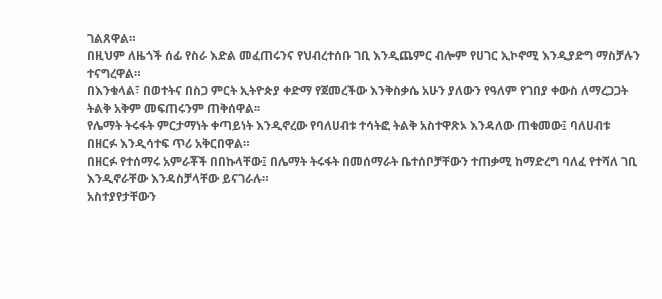ገልጸዋል።
በዚህም ለዜጎች ሰፊ የስራ እድል መፈጠሩንና የህብረተሰቡ ገቢ እንዲጨምር ብሎም የሀገር ኢኮኖሚ እንዲያድግ ማስቻሉን ተናግረዋል።
በእንቁላል፣ በወተትና በስጋ ምርት ኢትዮጵያ ቀድማ የጀመረችው እንቅስቃሴ አሁን ያለውን የዓለም የገበያ ቀውስ ለማረጋጋት ትልቅ አቅም መፍጠሩንም ጠቅሰዋል፡፡
የሌማት ትሩፋት ምርታማነት ቀጣይነት እንዲኖረው የባለሀብቱ ተሳትፎ ትልቅ አስተዋጽኦ እንዳለው ጠቁመው፤ ባለሀብቱ በዘርፉ እንዲሳተፍ ጥሪ አቅርበዋል።
በዘርፉ የተሰማሩ አምራቾች በበኩላቸው፤ በሌማት ትሩፋት በመሰማራት ቤተሰቦቻቸውን ተጠቃሚ ከማድረግ ባለፈ የተሻለ ገቢ እንዲኖራቸው እንዳስቻላቸው ይናገራሉ።
አስተያየታቸውን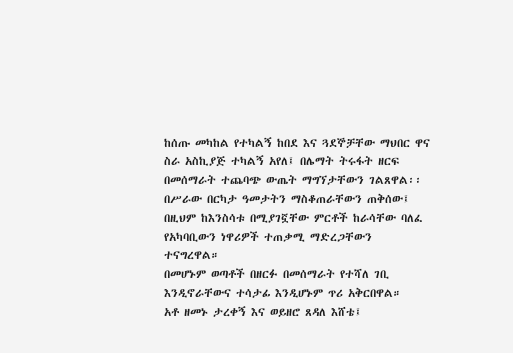ከሰጡ መካከል የተካልኝ ከበደ እና ጓደኞቻቸው ማህበር ዋና ስራ አስኪያጅ ተካልኝ አየለ፤ በሌማት ትሩፋት ዘርፍ በመሰማራት ተጨባጭ ውጤት ማግኘታቸውን ገልጸዋል፡፡
በሥራው በርካታ ዓመታትን ማስቆጠራቸውን ጠቅሰው፤ በዚህም ከእንስሳቱ በሚያገኟቸው ምርቶች ከራሳቸው ባለፈ የአካባቢውን ነዋሪዎች ተጠቃሚ ማድረጋቸውን ተናግረዋል።
በመሆኑም ወጣቶች በዘርፉ በመሰማራት የተሻለ ገቢ እንዲኖራቸውና ተሳታፊ እንዲሆኑም ጥሪ አቅርበዋል።
አቶ ዘመኑ ታረቀኝ እና ወይዘሮ ጸዳለ እሸቴ፤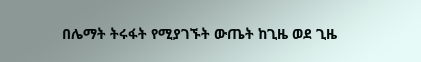በሌማት ትሩፋት የሚያገኙት ውጤት ከጊዜ ወደ ጊዜ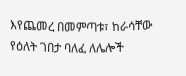እየጨመረ በመምጣቱ፣ ከራሳቸው የዕለት ገበታ ባለፈ ለሌሎች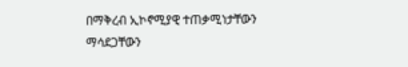በማቅረብ ኢኮኖሚያዊ ተጠቃሚነታቸውን ማሳደጋቸውን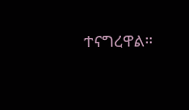ተናግረዋል።